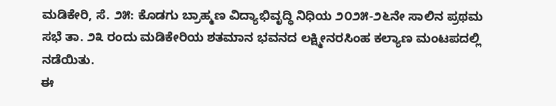ಮಡಿಕೇರಿ, ಸೆ. ೨೫: ಕೊಡಗು ಬ್ರಾಹ್ಮಣ ವಿದ್ಯಾಭಿವೃದ್ಧಿ ನಿಧಿಯ ೨೦೨೫-೨೬ನೇ ಸಾಲಿನ ಪ್ರಥಮ ಸಭೆ ತಾ. ೨೩ ರಂದು ಮಡಿಕೇರಿಯ ಶತಮಾನ ಭವನದ ಲಕ್ಷ್ಮೀನರಸಿಂಹ ಕಲ್ಯಾಣ ಮಂಟಪದಲ್ಲಿ ನಡೆಯಿತು.
ಈ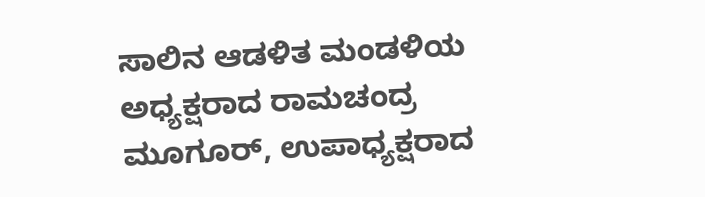ಸಾಲಿನ ಆಡಳಿತ ಮಂಡಳಿಯ ಅಧ್ಯಕ್ಷರಾದ ರಾಮಚಂದ್ರ ಮೂಗೂರ್, ಉಪಾಧ್ಯಕ್ಷರಾದ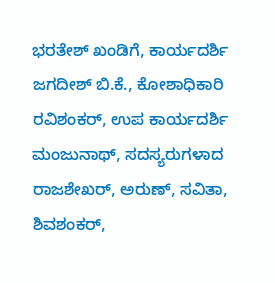ಭರತೇಶ್ ಖಂಡಿಗೆ, ಕಾರ್ಯದರ್ಶಿ ಜಗದೀಶ್ ಬಿ.ಕೆ., ಕೋಶಾಧಿಕಾರಿ ರವಿಶಂಕರ್, ಉಪ ಕಾರ್ಯದರ್ಶಿ ಮಂಜುನಾಥ್, ಸದಸ್ಯರುಗಳಾದ ರಾಜಶೇಖರ್, ಅರುಣ್, ಸವಿತಾ, ಶಿವಶಂಕರ್,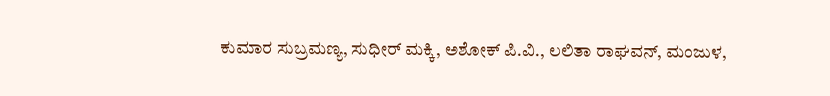ಕುಮಾರ ಸುಬ್ರಮಣ್ಯ, ಸುಧೀರ್ ಮಕ್ಕಿ, ಅಶೋಕ್ ಪಿ.ವಿ., ಲಲಿತಾ ರಾಘವನ್, ಮಂಜುಳ,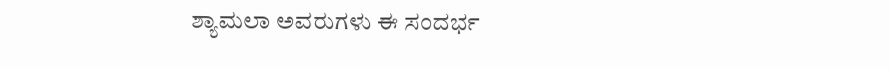ಶ್ಯಾಮಲಾ ಅವರುಗಳು ಈ ಸಂದರ್ಭ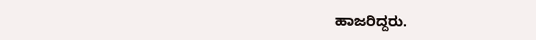ಹಾಜರಿದ್ದರು.